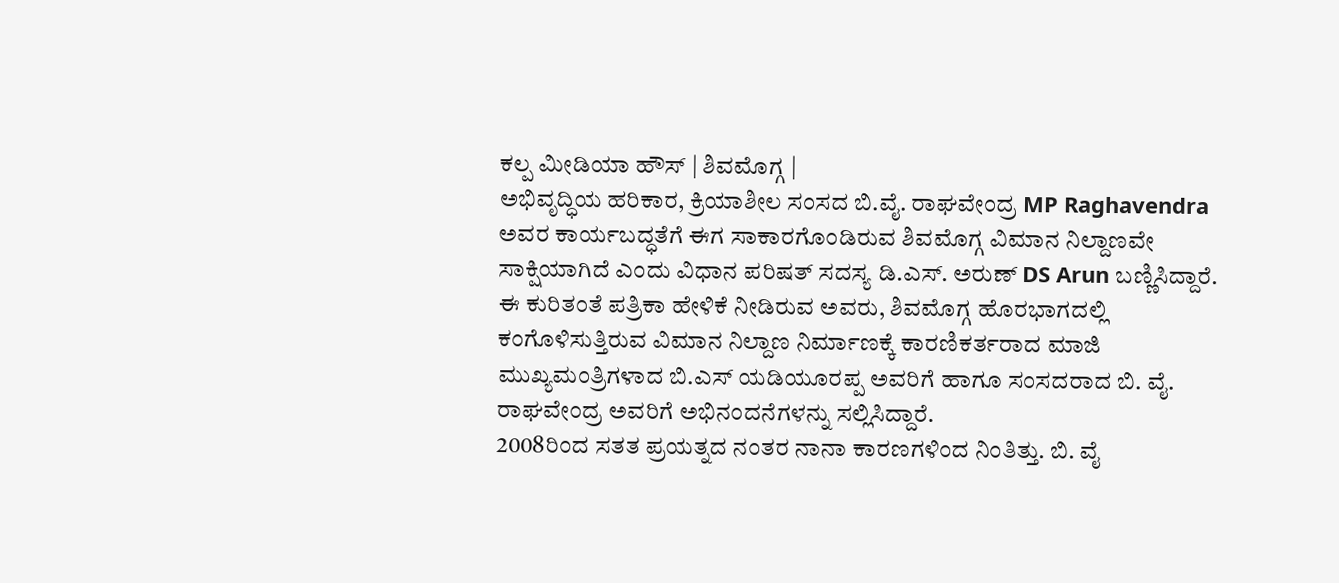ಕಲ್ಪ ಮೀಡಿಯಾ ಹೌಸ್ | ಶಿವಮೊಗ್ಗ |
ಅಭಿವೃದ್ಧಿಯ ಹರಿಕಾರ, ಕ್ರಿಯಾಶೀಲ ಸಂಸದ ಬಿ.ವೈ. ರಾಘವೇಂದ್ರ MP Raghavendra ಅವರ ಕಾರ್ಯಬದ್ಧತೆಗೆ ಈಗ ಸಾಕಾರಗೊಂಡಿರುವ ಶಿವಮೊಗ್ಗ ವಿಮಾನ ನಿಲ್ದಾಣವೇ ಸಾಕ್ಷಿಯಾಗಿದೆ ಎಂದು ವಿಧಾನ ಪರಿಷತ್ ಸದಸ್ಯ ಡಿ.ಎಸ್. ಅರುಣ್ DS Arun ಬಣ್ಣಿಸಿದ್ದಾರೆ.
ಈ ಕುರಿತಂತೆ ಪತ್ರಿಕಾ ಹೇಳಿಕೆ ನೀಡಿರುವ ಅವರು, ಶಿವಮೊಗ್ಗ ಹೊರಭಾಗದಲ್ಲಿ ಕಂಗೊಳಿಸುತ್ತಿರುವ ವಿಮಾನ ನಿಲ್ದಾಣ ನಿರ್ಮಾಣಕ್ಕೆ ಕಾರಣಿಕರ್ತರಾದ ಮಾಜಿ ಮುಖ್ಯಮಂತ್ರಿಗಳಾದ ಬಿ.ಎಸ್ ಯಡಿಯೂರಪ್ಪ ಅವರಿಗೆ ಹಾಗೂ ಸಂಸದರಾದ ಬಿ. ವೈ. ರಾಘವೇಂದ್ರ ಅವರಿಗೆ ಅಭಿನಂದನೆಗಳನ್ನು ಸಲ್ಲಿಸಿದ್ದಾರೆ.
2008ರಿಂದ ಸತತ ಪ್ರಯತ್ನದ ನಂತರ ನಾನಾ ಕಾರಣಗಳಿಂದ ನಿಂತಿತ್ತು. ಬಿ. ವೈ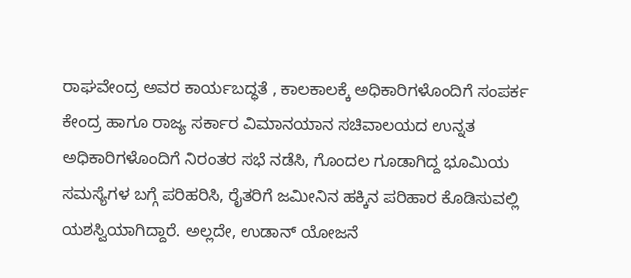ರಾಘವೇಂದ್ರ ಅವರ ಕಾರ್ಯಬದ್ಧತೆ , ಕಾಲಕಾಲಕ್ಕೆ ಅಧಿಕಾರಿಗಳೊಂದಿಗೆ ಸಂಪರ್ಕ ಕೇಂದ್ರ ಹಾಗೂ ರಾಜ್ಯ ಸರ್ಕಾರ ವಿಮಾನಯಾನ ಸಚಿವಾಲಯದ ಉನ್ನತ ಅಧಿಕಾರಿಗಳೊಂದಿಗೆ ನಿರಂತರ ಸಭೆ ನಡೆಸಿ, ಗೊಂದಲ ಗೂಡಾಗಿದ್ದ ಭೂಮಿಯ ಸಮಸ್ಯೆಗಳ ಬಗ್ಗೆ ಪರಿಹರಿಸಿ, ರೈತರಿಗೆ ಜಮೀನಿನ ಹಕ್ಕಿನ ಪರಿಹಾರ ಕೊಡಿಸುವಲ್ಲಿ ಯಶಸ್ವಿಯಾಗಿದ್ದಾರೆ. ಅಲ್ಲದೇ, ಉಡಾನ್ ಯೋಜನೆ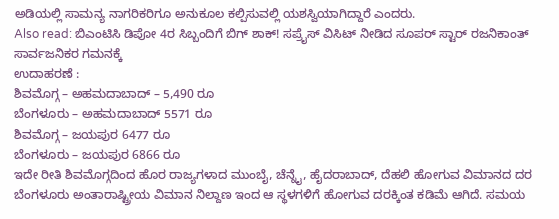ಅಡಿಯಲ್ಲಿ ಸಾಮನ್ಯ ನಾಗರಿಕರಿಗೂ ಅನುಕೂಲ ಕಲ್ಪಿಸುವಲ್ಲಿ ಯಶಸ್ವಿಯಾಗಿದ್ದಾರೆ ಎಂದರು.
Also read: ಬಿಎಂಟಿಸಿ ಡಿಪೋ 4ರ ಸಿಬ್ಬಂದಿಗೆ ಬಿಗ್ ಶಾಕ್! ಸಪ್ರೈಸ್ ವಿಸಿಟ್ ನೀಡಿದ ಸೂಪರ್ ಸ್ಟಾರ್ ರಜನಿಕಾಂತ್
ಸಾರ್ವಜನಿಕರ ಗಮನಕ್ಕೆ
ಉದಾಹರಣೆ :
ಶಿವಮೊಗ್ಗ – ಅಹಮದಾಬಾದ್ – 5,490 ರೂ
ಬೆಂಗಳೂರು – ಅಹಮದಾಬಾದ್ 5571 ರೂ
ಶಿವಮೊಗ್ಗ – ಜಯಪುರ 6477 ರೂ
ಬೆಂಗಳೂರು – ಜಯಪುರ 6866 ರೂ
ಇದೇ ರೀತಿ ಶಿವಮೊಗ್ಗದಿಂದ ಹೊರ ರಾಜ್ಯಗಳಾದ ಮುಂಬೈ, ಚೆನ್ನೈ, ಹೈದರಾಬಾದ್, ದೆಹಲಿ ಹೋಗುವ ವಿಮಾನದ ದರ ಬೆಂಗಳೂರು ಅಂತಾರಾಷ್ಟ್ರೀಯ ವಿಮಾನ ನಿಲ್ದಾಣ ಇಂದ ಆ ಸ್ಥಳಗಳಿಗೆ ಹೋಗುವ ದರಕ್ಕಿಂತ ಕಡಿಮೆ ಆಗಿದೆ. ಸಮಯ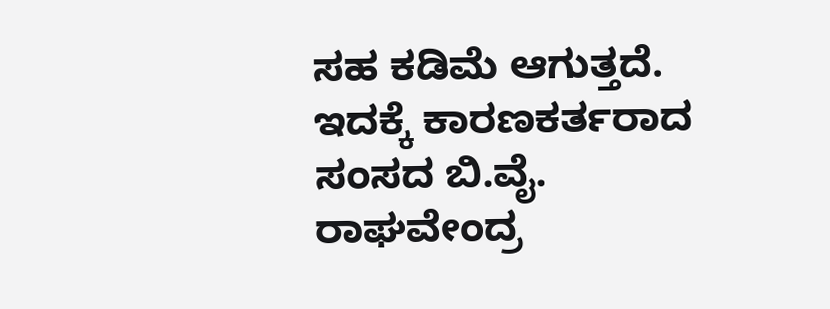ಸಹ ಕಡಿಮೆ ಆಗುತ್ತದೆ. ಇದಕ್ಕೆ ಕಾರಣಕರ್ತರಾದ ಸಂಸದ ಬಿ.ವೈ. ರಾಘವೇಂದ್ರ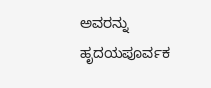ಅವರನ್ನು ಹೃದಯಪೂರ್ವಕ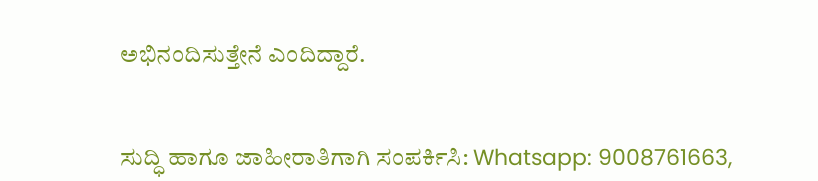ಅಭಿನಂದಿಸುತ್ತೇನೆ ಎಂದಿದ್ದಾರೆ.


ಸುದ್ಧಿ ಹಾಗೂ ಜಾಹೀರಾತಿಗಾಗಿ ಸಂಪರ್ಕಿಸಿ: Whatsapp: 9008761663,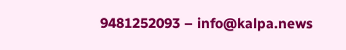9481252093 – info@kalpa.news